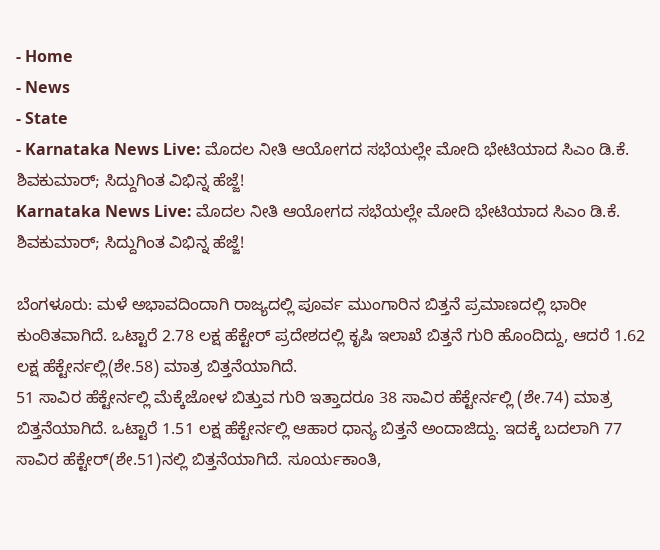- Home
- News
- State
- Karnataka News Live: ಮೊದಲ ನೀತಿ ಆಯೋಗದ ಸಭೆಯಲ್ಲೇ ಮೋದಿ ಭೇಟಿಯಾದ ಸಿಎಂ ಡಿ.ಕೆ. ಶಿವಕುಮಾರ್; ಸಿದ್ದುಗಿಂತ ವಿಭಿನ್ನ ಹೆಜ್ಜೆ!
Karnataka News Live: ಮೊದಲ ನೀತಿ ಆಯೋಗದ ಸಭೆಯಲ್ಲೇ ಮೋದಿ ಭೇಟಿಯಾದ ಸಿಎಂ ಡಿ.ಕೆ. ಶಿವಕುಮಾರ್; ಸಿದ್ದುಗಿಂತ ವಿಭಿನ್ನ ಹೆಜ್ಜೆ!

ಬೆಂಗಳೂರು: ಮಳೆ ಅಭಾವದಿಂದಾಗಿ ರಾಜ್ಯದಲ್ಲಿ ಪೂರ್ವ ಮುಂಗಾರಿನ ಬಿತ್ತನೆ ಪ್ರಮಾಣದಲ್ಲಿ ಭಾರೀ ಕುಂಠಿತವಾಗಿದೆ. ಒಟ್ಟಾರೆ 2.78 ಲಕ್ಷ ಹೆಕ್ಟೇರ್ ಪ್ರದೇಶದಲ್ಲಿ ಕೃಷಿ ಇಲಾಖೆ ಬಿತ್ತನೆ ಗುರಿ ಹೊಂದಿದ್ದು, ಆದರೆ 1.62 ಲಕ್ಷ ಹೆಕ್ಟೇರ್ನಲ್ಲಿ(ಶೇ.58) ಮಾತ್ರ ಬಿತ್ತನೆಯಾಗಿದೆ.
51 ಸಾವಿರ ಹೆಕ್ಟೇರ್ನಲ್ಲಿ ಮೆಕ್ಕೆಜೋಳ ಬಿತ್ತುವ ಗುರಿ ಇತ್ತಾದರೂ 38 ಸಾವಿರ ಹೆಕ್ಟೇರ್ನಲ್ಲಿ (ಶೇ.74) ಮಾತ್ರ ಬಿತ್ತನೆಯಾಗಿದೆ. ಒಟ್ಟಾರೆ 1.51 ಲಕ್ಷ ಹೆಕ್ಟೇರ್ನಲ್ಲಿ ಆಹಾರ ಧಾನ್ಯ ಬಿತ್ತನೆ ಅಂದಾಜಿದ್ದು. ಇದಕ್ಕೆ ಬದಲಾಗಿ 77 ಸಾವಿರ ಹೆಕ್ಟೇರ್(ಶೇ.51)ನಲ್ಲಿ ಬಿತ್ತನೆಯಾಗಿದೆ. ಸೂರ್ಯಕಾಂತಿ,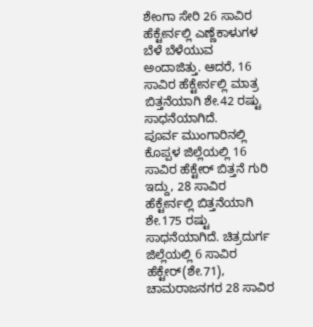ಶೇಂಗಾ ಸೇರಿ 26 ಸಾವಿರ ಹೆಕ್ಟೇರ್ನಲ್ಲಿ ಎಣ್ಣೆಕಾಳುಗಳ ಬೆಳೆ ಬೆಳೆಯುವ ಅಂದಾಜಿತ್ತು. ಆದರೆ, 16 ಸಾವಿರ ಹೆಕ್ಟೇರ್ನಲ್ಲಿ ಮಾತ್ರ ಬಿತ್ತನೆಯಾಗಿ ಶೇ.42 ರಷ್ಟು ಸಾಧನೆಯಾಗಿದೆ.
ಪೂರ್ವ ಮುಂಗಾರಿನಲ್ಲಿ ಕೊಪ್ಪಳ ಜಿಲ್ಲೆಯಲ್ಲಿ 16 ಸಾವಿರ ಹೆಕ್ಟೇರ್ ಬಿತ್ತನೆ ಗುರಿ ಇದ್ದು, 28 ಸಾವಿರ ಹೆಕ್ಟೇರ್ನಲ್ಲಿ ಬಿತ್ತನೆಯಾಗಿ ಶೇ.175 ರಷ್ಟು ಸಾಧನೆಯಾಗಿದೆ. ಚಿತ್ರದುರ್ಗ ಜಿಲ್ಲೆಯಲ್ಲಿ 6 ಸಾವಿರ ಹೆಕ್ಟೇರ್(ಶೇ.71), ಚಾಮರಾಜನಗರ 28 ಸಾವಿರ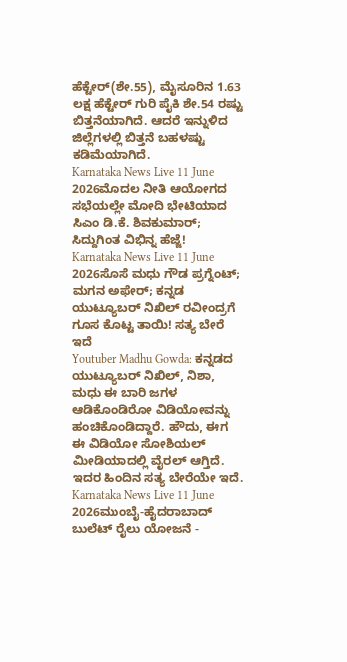ಹೆಕ್ಟೇರ್(ಶೇ.55), ಮೈಸೂರಿನ 1.63 ಲಕ್ಷ ಹೆಕ್ಟೇರ್ ಗುರಿ ಪೈಕಿ ಶೇ.54 ರಷ್ಟು ಬಿತ್ತನೆಯಾಗಿದೆ. ಆದರೆ ಇನ್ನುಳಿದ ಜಿಲ್ಲೆಗಳಲ್ಲಿ ಬಿತ್ತನೆ ಬಹಳಷ್ಟು ಕಡಿಮೆಯಾಗಿದೆ.
Karnataka News Live 11 June 2026ಮೊದಲ ನೀತಿ ಆಯೋಗದ ಸಭೆಯಲ್ಲೇ ಮೋದಿ ಭೇಟಿಯಾದ ಸಿಎಂ ಡಿ.ಕೆ. ಶಿವಕುಮಾರ್; ಸಿದ್ದುಗಿಂತ ವಿಭಿನ್ನ ಹೆಜ್ಜೆ!
Karnataka News Live 11 June 2026ಸೊಸೆ ಮಧು ಗೌಡ ಪ್ರಗ್ನೆಂಟ್; ಮಗನ ಅಫೇರ್; ಕನ್ನಡ ಯುಟ್ಯೂಬರ್ ನಿಖಿಲ್ ರವೀಂದ್ರಗೆ ಗೂಸ ಕೊಟ್ಟ ತಾಯಿ! ಸತ್ಯ ಬೇರೆ ಇದೆ
Youtuber Madhu Gowda: ಕನ್ನಡದ ಯುಟ್ಯೂಬರ್ ನಿಖಿಲ್, ನಿಶಾ, ಮಧು ಈ ಬಾರಿ ಜಗಳ ಆಡಿಕೊಂಡಿರೋ ವಿಡಿಯೋವನ್ನು ಹಂಚಿಕೊಂಡಿದ್ದಾರೆ. ಹೌದು, ಈಗ ಈ ವಿಡಿಯೋ ಸೋಶಿಯಲ್ ಮೀಡಿಯಾದಲ್ಲಿ ವೈರಲ್ ಆಗ್ತಿದೆ. ಇದರ ಹಿಂದಿನ ಸತ್ಯ ಬೇರೆಯೇ ಇದೆ.
Karnataka News Live 11 June 2026ಮುಂಬೈ-ಹೈದರಾಬಾದ್ ಬುಲೆಟ್ ರೈಲು ಯೋಜನೆ -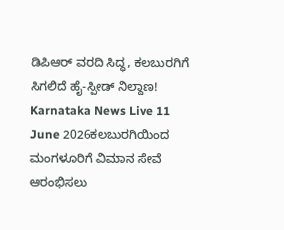ಡಿಪಿಆರ್ ವರದಿ ಸಿದ್ಧ, ಕಲಬುರಗಿಗೆ ಸಿಗಲಿದೆ ಹೈ-ಸ್ಪೀಡ್ ನಿಲ್ದಾಣ!
Karnataka News Live 11 June 2026ಕಲಬುರಗಿಯಿಂದ ಮಂಗಳೂರಿಗೆ ವಿಮಾನ ಸೇವೆ ಆರಂಭಿಸಲು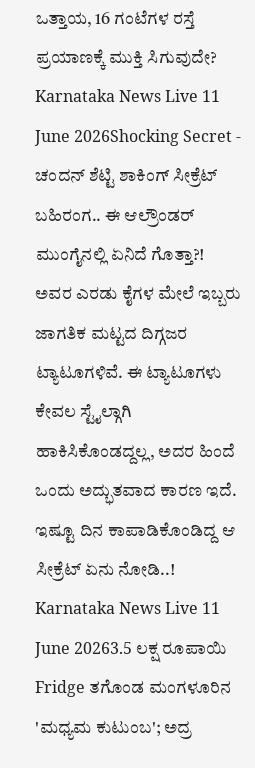ಒತ್ತಾಯ, 16 ಗಂಟೆಗಳ ರಸ್ತೆ ಪ್ರಯಾಣಕ್ಕೆ ಮುಕ್ತಿ ಸಿಗುವುದೇ?
Karnataka News Live 11 June 2026Shocking Secret - ಚಂದನ್ ಶೆಟ್ಟಿ ಶಾಕಿಂಗ್ ಸೀಕ್ರೆಟ್ ಬಹಿರಂಗ.. ಈ ಆಲ್ರೌಂಡರ್ ಮುಂಗೈನಲ್ಲಿ ಏನಿದೆ ಗೊತ್ತಾ?!
ಅವರ ಎರಡು ಕೈಗಳ ಮೇಲೆ ಇಬ್ಬರು ಜಾಗತಿಕ ಮಟ್ಟದ ದಿಗ್ಗಜರ ಟ್ಯಾಟೂಗಳಿವೆ. ಈ ಟ್ಯಾಟೂಗಳು ಕೇವಲ ಸ್ಟೈಲ್ಗಾಗಿ ಹಾಕಿಸಿಕೊಂಡದ್ದಲ್ಲ, ಅದರ ಹಿಂದೆ ಒಂದು ಅದ್ಭುತವಾದ ಕಾರಣ ಇದೆ. ಇಷ್ಟೂ ದಿನ ಕಾಪಾಡಿಕೊಂಡಿದ್ದ ಆ ಸೀಕ್ರೆಟ್ ಏನು ನೋಡಿ..!
Karnataka News Live 11 June 20263.5 ಲಕ್ಷ ರೂಪಾಯಿ Fridge ತಗೊಂಡ ಮಂಗಳೂರಿನ 'ಮಧ್ಯಮ ಕುಟುಂಬ'; ಅದ್ರ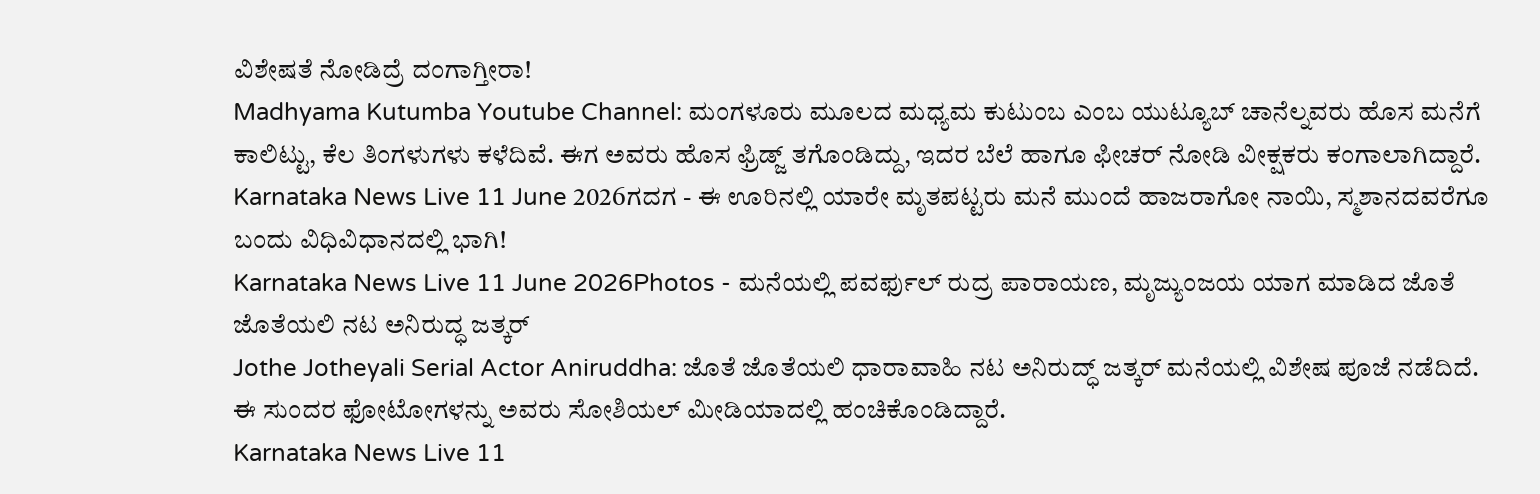ವಿಶೇಷತೆ ನೋಡಿದ್ರೆ ದಂಗಾಗ್ತೀರಾ!
Madhyama Kutumba Youtube Channel: ಮಂಗಳೂರು ಮೂಲದ ಮಧ್ಯಮ ಕುಟುಂಬ ಎಂಬ ಯುಟ್ಯೂಬ್ ಚಾನೆಲ್ನವರು ಹೊಸ ಮನೆಗೆ ಕಾಲಿಟ್ಟು, ಕೆಲ ತಿಂಗಳುಗಳು ಕಳೆದಿವೆ. ಈಗ ಅವರು ಹೊಸ ಫ್ರಿಡ್ಜ್ ತಗೊಂಡಿದ್ದು, ಇದರ ಬೆಲೆ ಹಾಗೂ ಫೀಚರ್ ನೋಡಿ ವೀಕ್ಷಕರು ಕಂಗಾಲಾಗಿದ್ದಾರೆ.
Karnataka News Live 11 June 2026ಗದಗ - ಈ ಊರಿನಲ್ಲಿ ಯಾರೇ ಮೃತಪಟ್ಟರು ಮನೆ ಮುಂದೆ ಹಾಜರಾಗೋ ನಾಯಿ, ಸ್ಮಶಾನದವರೆಗೂ ಬಂದು ವಿಧಿವಿಧಾನದಲ್ಲಿ ಭಾಗಿ!
Karnataka News Live 11 June 2026Photos - ಮನೆಯಲ್ಲಿ ಪವರ್ಫುಲ್ ರುದ್ರ ಪಾರಾಯಣ, ಮೃಜ್ಯುಂಜಯ ಯಾಗ ಮಾಡಿದ ಜೊತೆ ಜೊತೆಯಲಿ ನಟ ಅನಿರುದ್ಧ ಜತ್ಕರ್
Jothe Jotheyali Serial Actor Aniruddha: ಜೊತೆ ಜೊತೆಯಲಿ ಧಾರಾವಾಹಿ ನಟ ಅನಿರುದ್ಧ್ ಜತ್ಕರ್ ಮನೆಯಲ್ಲಿ ವಿಶೇಷ ಪೂಜೆ ನಡೆದಿದೆ. ಈ ಸುಂದರ ಫೋಟೋಗಳನ್ನು ಅವರು ಸೋಶಿಯಲ್ ಮೀಡಿಯಾದಲ್ಲಿ ಹಂಚಿಕೊಂಡಿದ್ದಾರೆ.
Karnataka News Live 11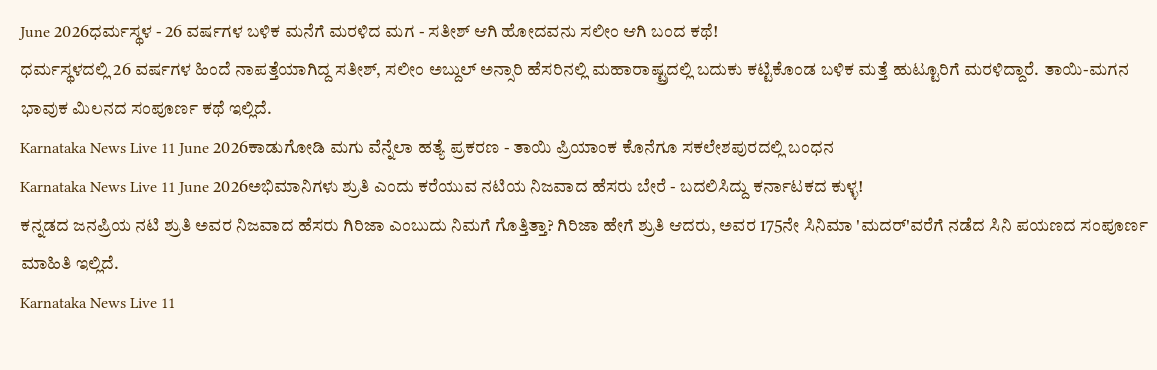June 2026ಧರ್ಮಸ್ಥಳ - 26 ವರ್ಷಗಳ ಬಳಿಕ ಮನೆಗೆ ಮರಳಿದ ಮಗ - ಸತೀಶ್ ಆಗಿ ಹೋದವನು ಸಲೀಂ ಆಗಿ ಬಂದ ಕಥೆ!
ಧರ್ಮಸ್ಥಳದಲ್ಲಿ 26 ವರ್ಷಗಳ ಹಿಂದೆ ನಾಪತ್ತೆಯಾಗಿದ್ದ ಸತೀಶ್, ಸಲೀಂ ಅಬ್ದುಲ್ ಅನ್ಸಾರಿ ಹೆಸರಿನಲ್ಲಿ ಮಹಾರಾಷ್ಟ್ರದಲ್ಲಿ ಬದುಕು ಕಟ್ಟಿಕೊಂಡ ಬಳಿಕ ಮತ್ತೆ ಹುಟ್ಟೂರಿಗೆ ಮರಳಿದ್ದಾರೆ. ತಾಯಿ-ಮಗನ ಭಾವುಕ ಮಿಲನದ ಸಂಪೂರ್ಣ ಕಥೆ ಇಲ್ಲಿದೆ.
Karnataka News Live 11 June 2026ಕಾಡುಗೋಡಿ ಮಗು ವೆನ್ನೆಲಾ ಹತ್ಯೆ ಪ್ರಕರಣ - ತಾಯಿ ಪ್ರಿಯಾಂಕ ಕೊನೆಗೂ ಸಕಲೇಶಪುರದಲ್ಲಿ ಬಂಧನ
Karnataka News Live 11 June 2026ಅಭಿಮಾನಿಗಳು ಶ್ರುತಿ ಎಂದು ಕರೆಯುವ ನಟಿಯ ನಿಜವಾದ ಹೆಸರು ಬೇರೆ - ಬದಲಿಸಿದ್ದು ಕರ್ನಾಟಕದ ಕುಳ್ಳ!
ಕನ್ನಡದ ಜನಪ್ರಿಯ ನಟಿ ಶ್ರುತಿ ಅವರ ನಿಜವಾದ ಹೆಸರು ಗಿರಿಜಾ ಎಂಬುದು ನಿಮಗೆ ಗೊತ್ತಿತ್ತಾ? ಗಿರಿಜಾ ಹೇಗೆ ಶ್ರುತಿ ಆದರು, ಅವರ 175ನೇ ಸಿನಿಮಾ 'ಮದರ್'ವರೆಗೆ ನಡೆದ ಸಿನಿ ಪಯಣದ ಸಂಪೂರ್ಣ ಮಾಹಿತಿ ಇಲ್ಲಿದೆ.
Karnataka News Live 11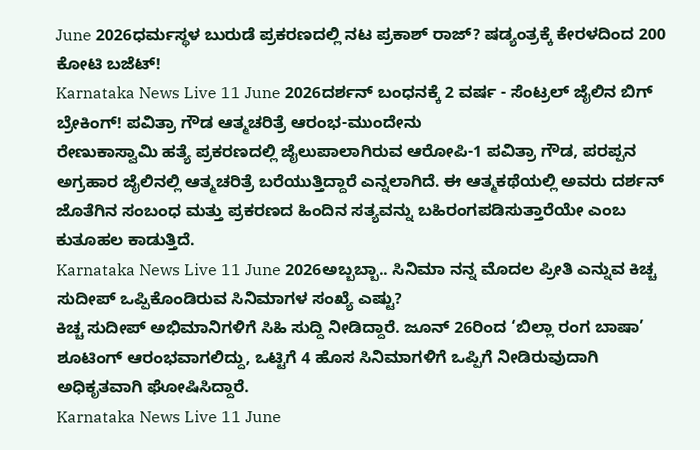June 2026ಧರ್ಮಸ್ಥಳ ಬುರುಡೆ ಪ್ರಕರಣದಲ್ಲಿ ನಟ ಪ್ರಕಾಶ್ ರಾಜ್? ಷಡ್ಯಂತ್ರಕ್ಕೆ ಕೇರಳದಿಂದ 200 ಕೋಟಿ ಬಜೆಟ್!
Karnataka News Live 11 June 2026ದರ್ಶನ್ ಬಂಧನಕ್ಕೆ 2 ವರ್ಷ - ಸೆಂಟ್ರಲ್ ಜೈಲಿನ ಬಿಗ್ ಬ್ರೇಕಿಂಗ್! ಪವಿತ್ರಾ ಗೌಡ ಆತ್ಮಚರಿತ್ರೆ ಆರಂಭ-ಮುಂದೇನು
ರೇಣುಕಾಸ್ವಾಮಿ ಹತ್ಯೆ ಪ್ರಕರಣದಲ್ಲಿ ಜೈಲುಪಾಲಾಗಿರುವ ಆರೋಪಿ-1 ಪವಿತ್ರಾ ಗೌಡ, ಪರಪ್ಪನ ಅಗ್ರಹಾರ ಜೈಲಿನಲ್ಲಿ ಆತ್ಮಚರಿತ್ರೆ ಬರೆಯುತ್ತಿದ್ದಾರೆ ಎನ್ನಲಾಗಿದೆ. ಈ ಆತ್ಮಕಥೆಯಲ್ಲಿ ಅವರು ದರ್ಶನ್ ಜೊತೆಗಿನ ಸಂಬಂಧ ಮತ್ತು ಪ್ರಕರಣದ ಹಿಂದಿನ ಸತ್ಯವನ್ನು ಬಹಿರಂಗಪಡಿಸುತ್ತಾರೆಯೇ ಎಂಬ ಕುತೂಹಲ ಕಾಡುತ್ತಿದೆ.
Karnataka News Live 11 June 2026ಅಬ್ಬಬ್ಬಾ.. ಸಿನಿಮಾ ನನ್ನ ಮೊದಲ ಪ್ರೀತಿ ಎನ್ನುವ ಕಿಚ್ಚ ಸುದೀಪ್ ಒಪ್ಪಿಕೊಂಡಿರುವ ಸಿನಿಮಾಗಳ ಸಂಖ್ಯೆ ಎಷ್ಟು?
ಕಿಚ್ಚ ಸುದೀಪ್ ಅಭಿಮಾನಿಗಳಿಗೆ ಸಿಹಿ ಸುದ್ದಿ ನೀಡಿದ್ದಾರೆ. ಜೂನ್ 26ರಿಂದ ‘ಬಿಲ್ಲಾ ರಂಗ ಬಾಷಾ’ ಶೂಟಿಂಗ್ ಆರಂಭವಾಗಲಿದ್ದು, ಒಟ್ಟಿಗೆ 4 ಹೊಸ ಸಿನಿಮಾಗಳಿಗೆ ಒಪ್ಪಿಗೆ ನೀಡಿರುವುದಾಗಿ ಅಧಿಕೃತವಾಗಿ ಘೋಷಿಸಿದ್ದಾರೆ.
Karnataka News Live 11 June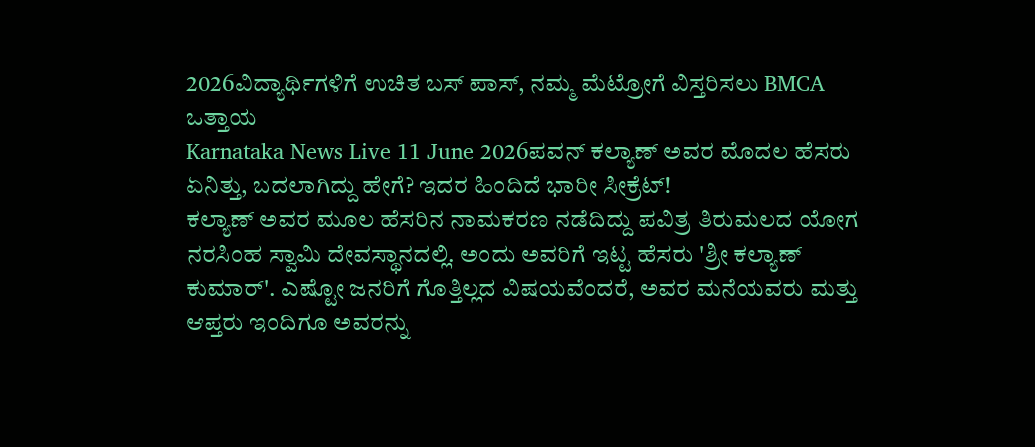2026ವಿದ್ಯಾರ್ಥಿಗಳಿಗೆ ಉಚಿತ ಬಸ್ ಪಾಸ್, ನಮ್ಮ ಮೆಟ್ರೋಗೆ ವಿಸ್ತರಿಸಲು BMCA ಒತ್ತಾಯ
Karnataka News Live 11 June 2026ಪವನ್ ಕಲ್ಯಾಣ್ ಅವರ ಮೊದಲ ಹೆಸರು ಏನಿತ್ತು, ಬದಲಾಗಿದ್ದು ಹೇಗೆ? ಇದರ ಹಿಂದಿದೆ ಭಾರೀ ಸೀಕ್ರೆಟ್!
ಕಲ್ಯಾಣ್ ಅವರ ಮೂಲ ಹೆಸರಿನ ನಾಮಕರಣ ನಡೆದಿದ್ದು ಪವಿತ್ರ ತಿರುಮಲದ ಯೋಗ ನರಸಿಂಹ ಸ್ವಾಮಿ ದೇವಸ್ಥಾನದಲ್ಲಿ. ಅಂದು ಅವರಿಗೆ ಇಟ್ಟ ಹೆಸರು 'ಶ್ರೀ ಕಲ್ಯಾಣ್ ಕುಮಾರ್'. ಎಷ್ಟೋ ಜನರಿಗೆ ಗೊತ್ತಿಲ್ಲದ ವಿಷಯವೆಂದರೆ, ಅವರ ಮನೆಯವರು ಮತ್ತು ಆಪ್ತರು ಇಂದಿಗೂ ಅವರನ್ನು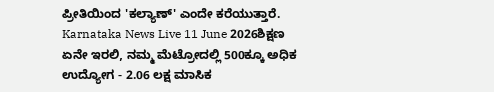ಪ್ರೀತಿಯಿಂದ 'ಕಲ್ಯಾಣ್' ಎಂದೇ ಕರೆಯುತ್ತಾರೆ.
Karnataka News Live 11 June 2026ಶಿಕ್ಷಣ ಏನೇ ಇರಲಿ, ನಮ್ಮ ಮೆಟ್ರೋದಲ್ಲಿ 500ಕ್ಕೂ ಅಧಿಕ ಉದ್ಯೋಗ - 2.06 ಲಕ್ಷ ಮಾಸಿಕ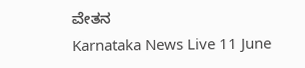ವೇತನ
Karnataka News Live 11 June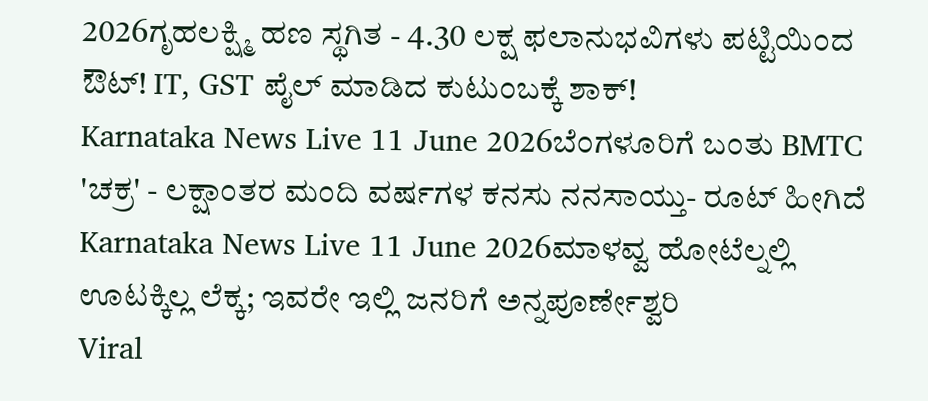2026ಗೃಹಲಕ್ಷ್ಮಿ ಹಣ ಸ್ಥಗಿತ - 4.30 ಲಕ್ಷ ಫಲಾನುಭವಿಗಳು ಪಟ್ಟಿಯಿಂದ ಔಟ್! IT, GST ಪೈಲ್ ಮಾಡಿದ ಕುಟುಂಬಕ್ಕೆ ಶಾಕ್!
Karnataka News Live 11 June 2026ಬೆಂಗಳೂರಿಗೆ ಬಂತು BMTC 'ಚಕ್ರ' - ಲಕ್ಷಾಂತರ ಮಂದಿ ವರ್ಷಗಳ ಕನಸು ನನಸಾಯ್ತು- ರೂಟ್ ಹೀಗಿದೆ
Karnataka News Live 11 June 2026ಮಾಳವ್ವ ಹೋಟೆಲ್ನಲ್ಲಿ ಊಟಕ್ಕಿಲ್ಲ ಲೆಕ್ಕ; ಇವರೇ ಇಲ್ಲಿ ಜನರಿಗೆ ಅನ್ನಪೂರ್ಣೇಶ್ವರಿ
Viral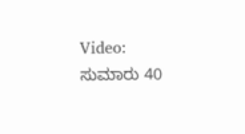Video: ಸುಮಾರು 40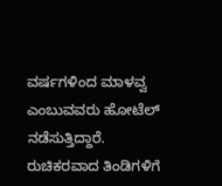ವರ್ಷಗಳಿಂದ ಮಾಳವ್ವ ಎಂಬುವವರು ಹೋಟೆಲ್ ನಡೆಸುತ್ತಿದ್ದಾರೆ. ರುಚಿಕರವಾದ ತಿಂಡಿಗಳಿಗೆ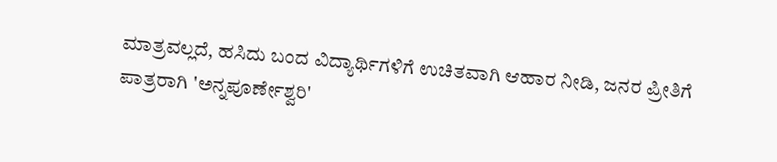ಮಾತ್ರವಲ್ಲದೆ, ಹಸಿದು ಬಂದ ವಿದ್ಯಾರ್ಥಿಗಳಿಗೆ ಉಚಿತವಾಗಿ ಆಹಾರ ನೀಡಿ, ಜನರ ಪ್ರೀತಿಗೆ ಪಾತ್ರರಾಗಿ 'ಅನ್ನಪೂರ್ಣೇಶ್ವರಿ'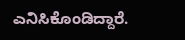ಎನಿಸಿಕೊಂಡಿದ್ದಾರೆ.